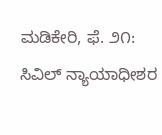ಮಡಿಕೇರಿ, ಫೆ. ೨೧: ಸಿವಿಲ್ ನ್ಯಾಯಾಧೀಶರ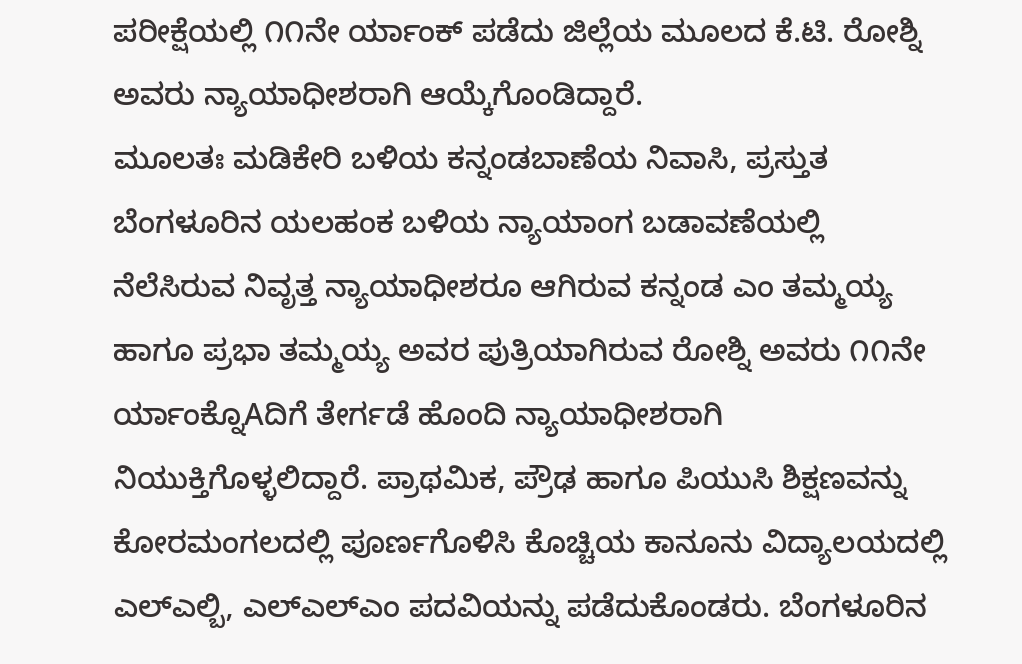ಪರೀಕ್ಷೆಯಲ್ಲಿ ೧೧ನೇ ರ್ಯಾಂಕ್ ಪಡೆದು ಜಿಲ್ಲೆಯ ಮೂಲದ ಕೆ.ಟಿ. ರೋಶ್ನಿ ಅವರು ನ್ಯಾಯಾಧೀಶರಾಗಿ ಆಯ್ಕೆಗೊಂಡಿದ್ದಾರೆ.
ಮೂಲತಃ ಮಡಿಕೇರಿ ಬಳಿಯ ಕನ್ನಂಡಬಾಣೆಯ ನಿವಾಸಿ, ಪ್ರಸ್ತುತ ಬೆಂಗಳೂರಿನ ಯಲಹಂಕ ಬಳಿಯ ನ್ಯಾಯಾಂಗ ಬಡಾವಣೆಯಲ್ಲಿ ನೆಲೆಸಿರುವ ನಿವೃತ್ತ ನ್ಯಾಯಾಧೀಶರೂ ಆಗಿರುವ ಕನ್ನಂಡ ಎಂ ತಮ್ಮಯ್ಯ ಹಾಗೂ ಪ್ರಭಾ ತಮ್ಮಯ್ಯ ಅವರ ಪುತ್ರಿಯಾಗಿರುವ ರೋಶ್ನಿ ಅವರು ೧೧ನೇ ರ್ಯಾಂಕ್ನೊAದಿಗೆ ತೇರ್ಗಡೆ ಹೊಂದಿ ನ್ಯಾಯಾಧೀಶರಾಗಿ ನಿಯುಕ್ತಿಗೊಳ್ಳಲಿದ್ದಾರೆ. ಪ್ರಾಥಮಿಕ, ಪ್ರೌಢ ಹಾಗೂ ಪಿಯುಸಿ ಶಿಕ್ಷಣವನ್ನು ಕೋರಮಂಗಲದಲ್ಲಿ ಪೂರ್ಣಗೊಳಿಸಿ ಕೊಚ್ಚಿಯ ಕಾನೂನು ವಿದ್ಯಾಲಯದಲ್ಲಿ ಎಲ್ಎಲ್ಬಿ, ಎಲ್ಎಲ್ಎಂ ಪದವಿಯನ್ನು ಪಡೆದುಕೊಂಡರು. ಬೆಂಗಳೂರಿನ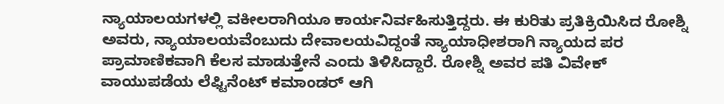ನ್ಯಾಯಾಲಯಗಳಲ್ಲಿ ವಕೀಲರಾಗಿಯೂ ಕಾರ್ಯನಿರ್ವಹಿಸುತ್ತಿದ್ದರು. ಈ ಕುರಿತು ಪ್ರತಿಕ್ರಿಯಿಸಿದ ರೋಶ್ನಿ ಅವರು, ನ್ಯಾಯಾಲಯವೆಂಬುದು ದೇವಾಲಯವಿದ್ದಂತೆ ನ್ಯಾಯಾಧೀಶರಾಗಿ ನ್ಯಾಯದ ಪರ ಪ್ರಾಮಾಣಿಕವಾಗಿ ಕೆಲಸ ಮಾಡುತ್ತೇನೆ ಎಂದು ತಿಳಿಸಿದ್ದಾರೆ. ರೋಶ್ನಿ ಅವರ ಪತಿ ವಿವೇಕ್ ವಾಯುಪಡೆಯ ಲೆಫ್ಟಿನೆಂಟ್ ಕಮಾಂಡರ್ ಆಗಿ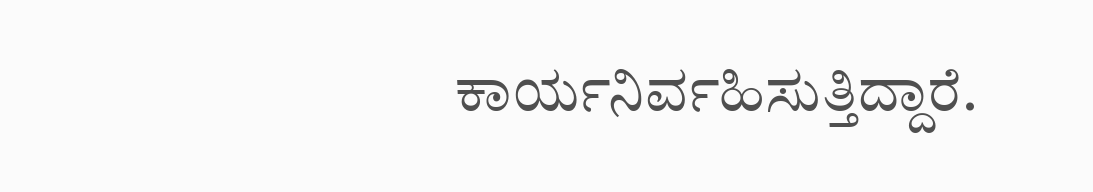ಕಾರ್ಯನಿರ್ವಹಿಸುತ್ತಿದ್ದಾರೆ.